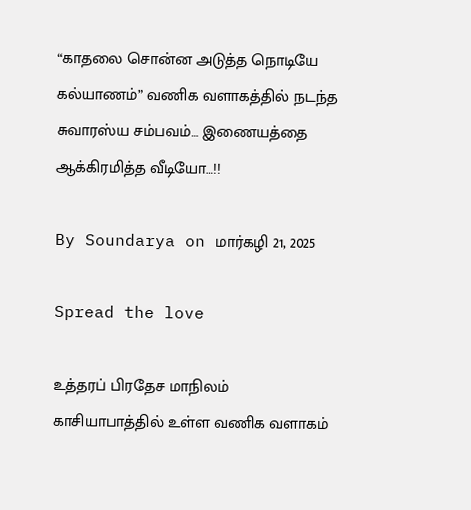“காதலை சொன்ன அடுத்த நொடியே கல்யாணம்” வணிக வளாகத்தில் நடந்த சுவாரஸ்ய சம்பவம்… இணையத்தை ஆக்கிரமித்த வீடியோ…!!

By Soundarya on மார்கழி 21, 2025

Spread the love

உத்தரப் பிரதேச மாநிலம் காசியாபாத்தில் உள்ள வணிக வளாகம்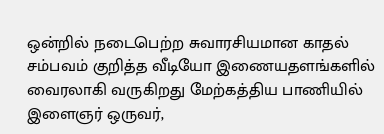ஒன்றில் நடைபெற்ற சுவாரசியமான காதல் சம்பவம் குறித்த வீடியோ இணையதளங்களில் வைரலாகி வருகிறது மேற்கத்திய பாணியில் இளைஞர் ஒருவர்,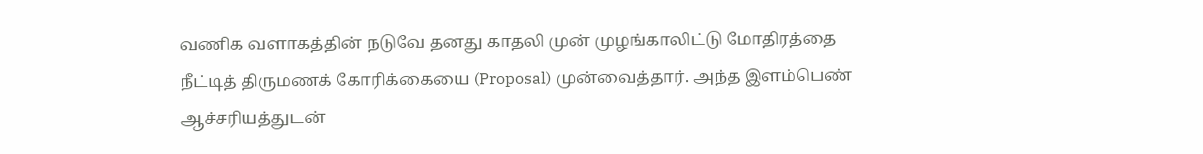வணிக வளாகத்தின் நடுவே தனது காதலி முன் முழங்காலிட்டு மோதிரத்தை நீட்டித் திருமணக் கோரிக்கையை (Proposal) முன்வைத்தார். அந்த இளம்பெண் ஆச்சரியத்துடன்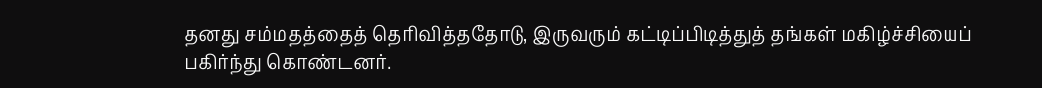தனது சம்மதத்தைத் தெரிவித்ததோடு, இருவரும் கட்டிப்பிடித்துத் தங்கள் மகிழ்ச்சியைப் பகிர்ந்து கொண்டனர்.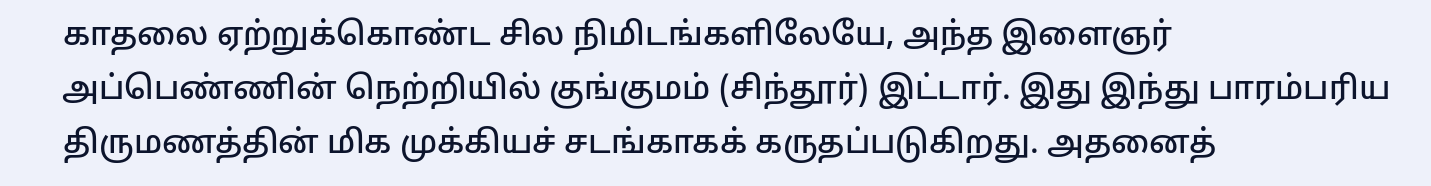காதலை ஏற்றுக்கொண்ட சில நிமிடங்களிலேயே, அந்த இளைஞர் அப்பெண்ணின் நெற்றியில் குங்குமம் (சிந்தூர்) இட்டார். இது இந்து பாரம்பரிய திருமணத்தின் மிக முக்கியச் சடங்காகக் கருதப்படுகிறது. அதனைத்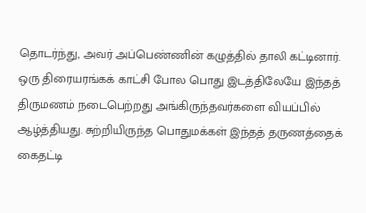தொடர்ந்து, அவர் அப்பெண்ணின் கழுத்தில் தாலி கட்டினார். ஒரு திரையரங்கக் காட்சி போல பொது இடத்திலேயே இந்தத் திருமணம் நடைபெற்றது அங்கிருந்தவர்களை வியப்பில் ஆழ்த்தியது. சுற்றியிருந்த பொதுமக்கள் இந்தத் தருணத்தைக் கைதட்டி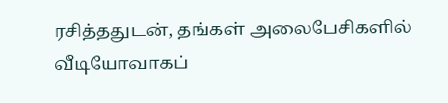ரசித்ததுடன், தங்கள் அலைபேசிகளில் வீடியோவாகப்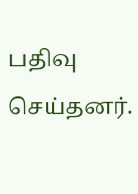பதிவு செய்தனர்.